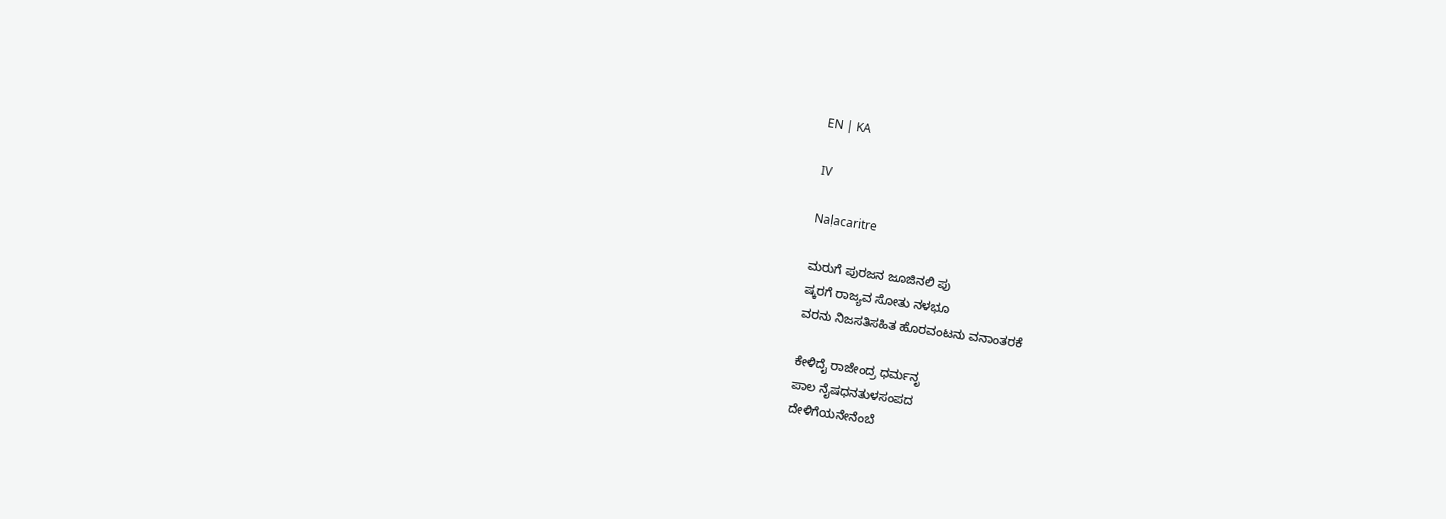EN | KA

IV

Naḷacaritre

ಮರುಗೆ ಪುರಜನ ಜೂಜಿನಲಿ ಪು
ಷ್ಕರಗೆ ರಾಜ್ಯವ ಸೋತು ನಳಭೂ
ವರನು ನಿಜಸತಿಸಹಿತ ಹೊರವಂಟನು ವನಾಂತರಕೆ

ಕೇಳಿದೈ ರಾಜೇಂದ್ರ ಧರ್ಮನೃ
ಪಾಲ ನೈಷಧನತುಳಸಂಪದ
ದೇಳಿಗೆಯನೇನೆಂಬೆ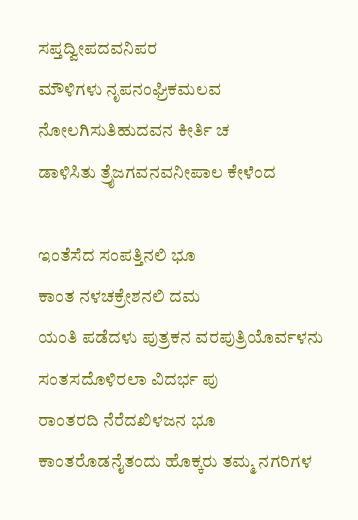ಸಪ್ತದ್ವೀಪದವನಿಪರ
ಮೌಳಿಗಳು ನೃಪನಂಘ್ರಿಕಮಲವ
ನೋಲಗಿಸುತಿಹುದವನ ಕೀರ್ತಿ ಚ
ಡಾಳಿಸಿತು ತ್ರೈಜಗವನವನೀಪಾಲ ಕೇಳೆಂದ

ಇಂತೆಸೆದ ಸಂಪತ್ತಿನಲಿ ಭೂ
ಕಾಂತ ನಳಚಕ್ರೇಶನಲಿ ದಮ
ಯಂತಿ ಪಡೆದಳು ಪುತ್ರಕನ ವರಪುತ್ರಿಯೊರ್ವಳನು
ಸಂತಸದೊಳಿರಲಾ ವಿದರ್ಭ ಪು
ರಾಂತರದಿ ನೆರೆದಖಿಳಜನ ಭೂ
ಕಾಂತರೊಡನೈತಂದು ಹೊಕ್ಕರು ತಮ್ಮ ನಗರಿಗಳ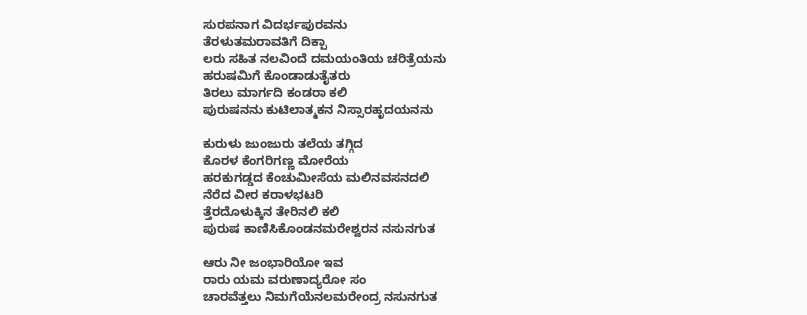ಸುರಪನಾಗ ವಿದರ್ಭಪುರವನು
ತೆರಳುತಮರಾವತಿಗೆ ದಿಕ್ಪಾ
ಲರು ಸಹಿತ ನಲವಿಂದೆ ದಮಯಂತಿಯ ಚರಿತ್ರೆಯನು
ಹರುಷಮಿಗೆ ಕೊಂಡಾಡುತೈತರು
ತಿರಲು ಮಾರ್ಗದಿ ಕಂಡರಾ ಕಲಿ
ಪುರುಷನನು ಕುಟಿಲಾತ್ಮಕನ ನಿಸ್ಸಾರಹೃದಯನನು

ಕುರುಳು ಜುಂಜುರು ತಲೆಯ ತಗ್ಗಿದ
ಕೊರಳ ಕೆಂಗರಿಗಣ್ಣ ಮೋರೆಯ
ಹರಕುಗಡ್ಡದ ಕೆಂಚುಮೀಸೆಯ ಮಲಿನವಸನದಲಿ
ನೆರೆದ ವೀರ ಕರಾಳಭಟರಿ
ತ್ತೆರದೊಳುಕ್ಕಿನ ತೇರಿನಲಿ ಕಲಿ
ಪುರುಷ ಕಾಣಿಸಿಕೊಂಡನಮರೇಶ್ವರನ ನಸುನಗುತ

ಆರು ನೀ ಜಂಭಾರಿಯೋ ಇವ
ರಾರು ಯಮ ವರುಣಾದ್ಯರೋ ಸಂ
ಚಾರವೆತ್ತಲು ನಿಮಗೆಯೆನಲಮರೇಂದ್ರ ನಸುನಗುತ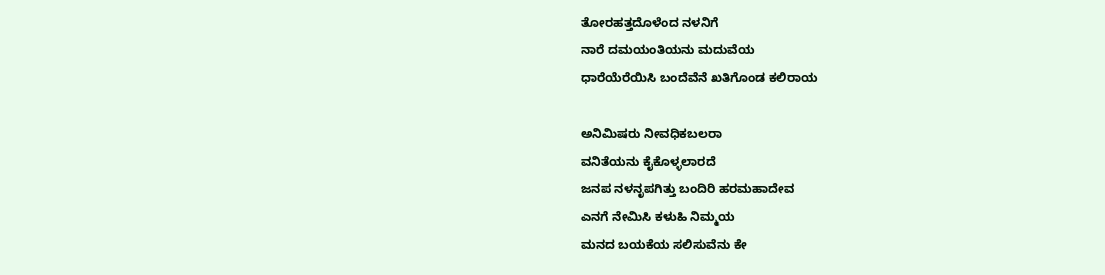ತೋರಹತ್ತದೊಳೆಂದ ನಳನಿಗೆ
ನಾರೆ ದಮಯಂತಿಯನು ಮದುವೆಯ
ಧಾರೆಯೆರೆಯಿಸಿ ಬಂದೆವೆನೆ ಖತಿಗೊಂಡ ಕಲಿರಾಯ

ಅನಿಮಿಷರು ನೀವಧಿಕಬಲರಾ
ವನಿತೆಯನು ಕೈಕೊಳ್ಳಲಾರದೆ
ಜನಪ ನಳನೃಪಗಿತ್ತು ಬಂದಿರಿ ಹರಮಹಾದೇವ
ಎನಗೆ ನೇಮಿಸಿ ಕಳುಹಿ ನಿಮ್ಮಯ
ಮನದ ಬಯಕೆಯ ಸಲಿಸುವೆನು ಕೇ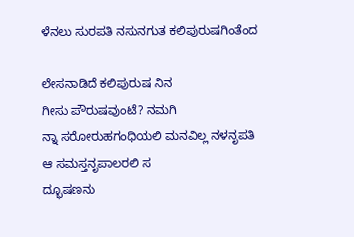ಳೆನಲು ಸುರಪತಿ ನಸುನಗುತ ಕಲಿಪುರುಷಗಿಂತೆಂದ

ಲೇಸನಾಡಿದೆ ಕಲಿಪುರುಷ ನಿನ
ಗೀಸು ಪೌರುಷವುಂಟೆ? ನಮಗಿ
ನ್ನಾ ಸರೋರುಹಗಂಧಿಯಲಿ ಮನವಿಲ್ಲ ನಳನೃಪತಿ
ಆ ಸಮಸ್ತನೃಪಾಲರಲಿ ಸ
ದ್ಭೂಷಣನು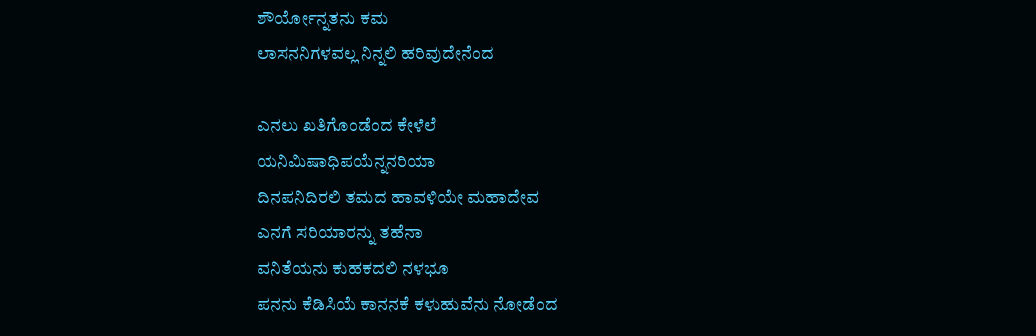ಶೌರ್ಯೋನ್ನತನು ಕಮ
ಲಾಸನನಿಗಳವಲ್ಲ ನಿನ್ನಲಿ ಹರಿವುದೇನೆಂದ

ಎನಲು ಖತಿಗೊಂಡೆಂದ ಕೇಳೆಲೆ
ಯನಿಮಿಷಾಧಿಪಯೆನ್ನನರಿಯಾ
ದಿನಪನಿದಿರಲಿ ತಮದ ಹಾವಳಿಯೇ ಮಹಾದೇವ
ಎನಗೆ ಸರಿಯಾರನ್ನು ತಹೆನಾ
ವನಿತೆಯನು ಕುಹಕದಲಿ ನಳಭೂ
ಪನನು ಕೆಡಿಸಿಯೆ ಕಾನನಕೆ ಕಳುಹುವೆನು ನೋಡೆಂದ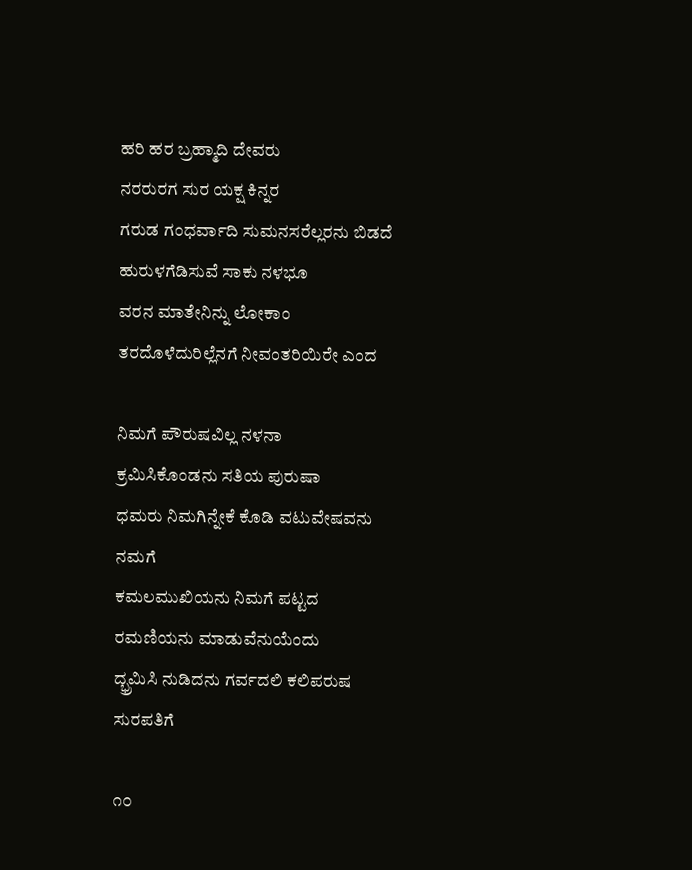ಹರಿ ಹರ ಬ್ರಹ್ಮಾದಿ ದೇವರು
ನರರುರಗ ಸುರ ಯಕ್ಷ ಕಿನ್ನರ
ಗರುಡ ಗಂಧರ್ವಾದಿ ಸುಮನಸರೆಲ್ಲರನು ಬಿಡದೆ
ಹುರುಳಗೆಡಿಸುವೆ ಸಾಕು ನಳಭೂ
ವರನ ಮಾತೇನಿನ್ನು ಲೋಕಾಂ
ತರದೊಳೆದುರಿಲ್ಲೆನಗೆ ನೀವಂತರಿಯಿರೇ ಎಂದ

ನಿಮಗೆ ಪೌರುಷವಿಲ್ಲ ನಳನಾ
ಕ್ರಮಿಸಿಕೊಂಡನು ಸತಿಯ ಪುರುಷಾ
ಧಮರು ನಿಮಗಿನ್ನೇಕೆ ಕೊಡಿ ವಟುವೇಷವನು ನಮಗೆ
ಕಮಲಮುಖಿಯನು ನಿಮಗೆ ಪಟ್ಟದ
ರಮಣಿಯನು ಮಾಡುವೆನುಯೆಂದು
ದ್ಭ್ರಮಿಸಿ ನುಡಿದನು ಗರ್ವದಲಿ ಕಲಿಪರುಷ ಸುರಪತಿಗೆ

೧೦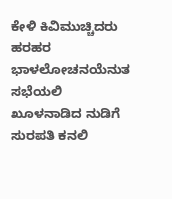ಕೇಳಿ ಕಿವಿಮುಚ್ಚಿದರು ಹರಹರ
ಭಾಳಲೋಚನಯೆನುತ ಸಭೆಯಲಿ
ಖೂಳನಾಡಿದ ನುಡಿಗೆ ಸುರಪತಿ ಕನಲಿ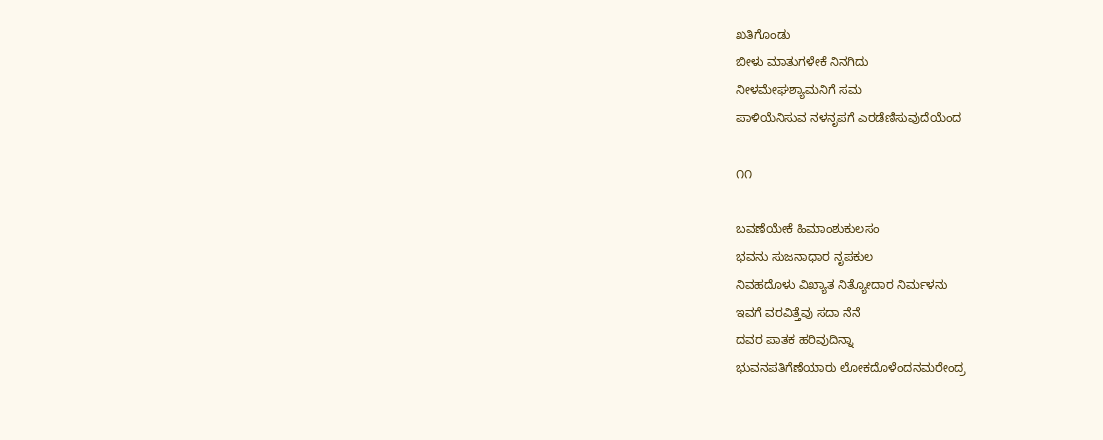ಖತಿಗೊಂಡು
ಬೀಳು ಮಾತುಗಳೇಕೆ ನಿನಗಿದು
ನೀಳಮೇಘಶ್ಯಾಮನಿಗೆ ಸಮ
ಪಾಳಿಯೆನಿಸುವ ನಳನೃಪಗೆ ಎರಡೆಣಿಸುವುದೆಯೆಂದ

೧೧

ಬವಣೆಯೇಕೆ ಹಿಮಾಂಶುಕುಲಸಂ
ಭವನು ಸುಜನಾಧಾರ ನೃಪಕುಲ
ನಿವಹದೊಳು ವಿಖ್ಯಾತ ನಿತ್ಯೋದಾರ ನಿರ್ಮಳನು
ಇವಗೆ ವರವಿತ್ತೆವು ಸದಾ ನೆನೆ
ದವರ ಪಾತಕ ಹರಿವುದಿನ್ನಾ
ಭುವನಪತಿಗೆಣೆಯಾರು ಲೋಕದೊಳೆಂದನಮರೇಂದ್ರ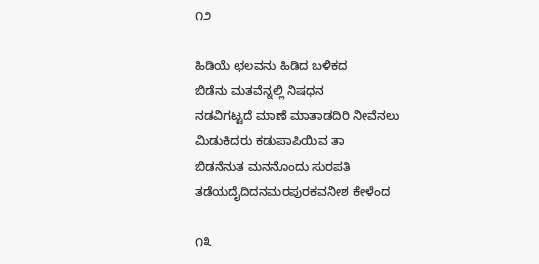೧೨

ಹಿಡಿಯೆ ಛಲವನು ಹಿಡಿದ ಬಳಿಕದ
ಬಿಡೆನು ಮತವೆನ್ನಲ್ಲಿ ನಿಷಧನ
ನಡವಿಗಟ್ಟದೆ ಮಾಣೆ ಮಾತಾಡದಿರಿ ನೀವೆನಲು
ಮಿಡುಕಿದರು ಕಡುಪಾಪಿಯಿವ ತಾ
ಬಿಡನೆನುತ ಮನನೊಂದು ಸುರಪತಿ
ತಡೆಯದೈದಿದನಮರಪುರಕವನೀಶ ಕೇಳೆಂದ

೧೩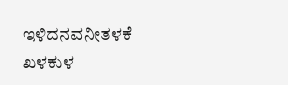ಇಳಿದನವನೀತಳಕೆ ಖಳಕುಳ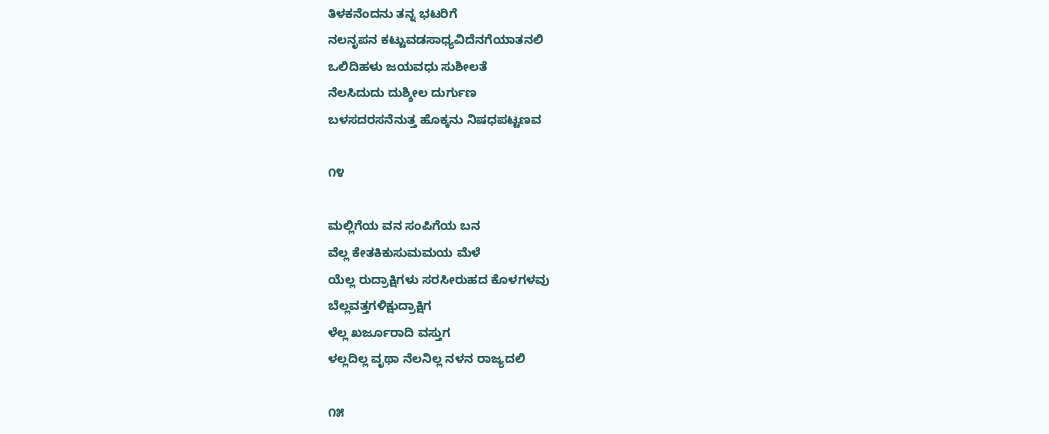ತಿಳಕನೆಂದನು ತನ್ನ ಭಟರಿಗೆ
ನಲನೃಪನ ಕಟ್ಟುವಡಸಾಧ್ಯವಿದೆನಗೆಯಾತನಲಿ
ಒಲಿದಿಹಳು ಜಯವಧು ಸುಶೀಲತೆ
ನೆಲಸಿದುದು ದುಶ್ಶೀಲ ದುರ್ಗುಣ
ಬಳಸದರಸನೆನುತ್ತ ಹೊಕ್ಕನು ನಿಷಧಪಟ್ಟಣವ

೧೪

ಮಲ್ಲಿಗೆಯ ವನ ಸಂಪಿಗೆಯ ಬನ
ವೆಲ್ಲ ಕೇತಕಿಕುಸುಮಮಯ ಮೆಳೆ
ಯೆಲ್ಲ ರುದ್ರಾಕ್ಷಿಗಳು ಸರಸೀರುಹದ ಕೊಳಗಳವು
ಬೆಲ್ಲವತ್ತಗಳಿಕ್ಷುದ್ರಾಕ್ಷಿಗ
ಳೆಲ್ಲ ಖರ್ಜೂರಾದಿ ವಸ್ತುಗ
ಳಲ್ಲದಿಲ್ಲ ವೃಥಾ ನೆಲನಿಲ್ಲ ನಳನ ರಾಜ್ಯದಲಿ

೧೫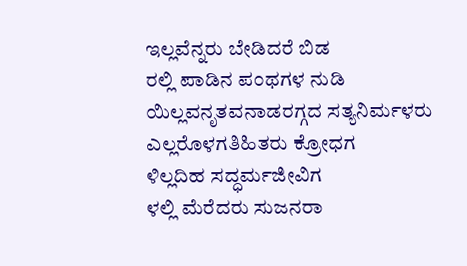ಇಲ್ಲವೆನ್ನರು ಬೇಡಿದರೆ ಬಿಡ
ರಲ್ಲಿ ಪಾಡಿನ ಪಂಥಗಳ ನುಡಿ
ಯಿಲ್ಲವನೃತವನಾಡರಗ್ಗದ ಸತ್ಯನಿರ್ಮಳರು
ಎಲ್ಲರೊಳಗತಿಹಿತರು ಕ್ರೋಧಗ
ಳಿಲ್ಲದಿಹ ಸದ್ಧರ್ಮಜೀವಿಗ
ಳಲ್ಲಿ ಮೆರೆದರು ಸುಜನರಾ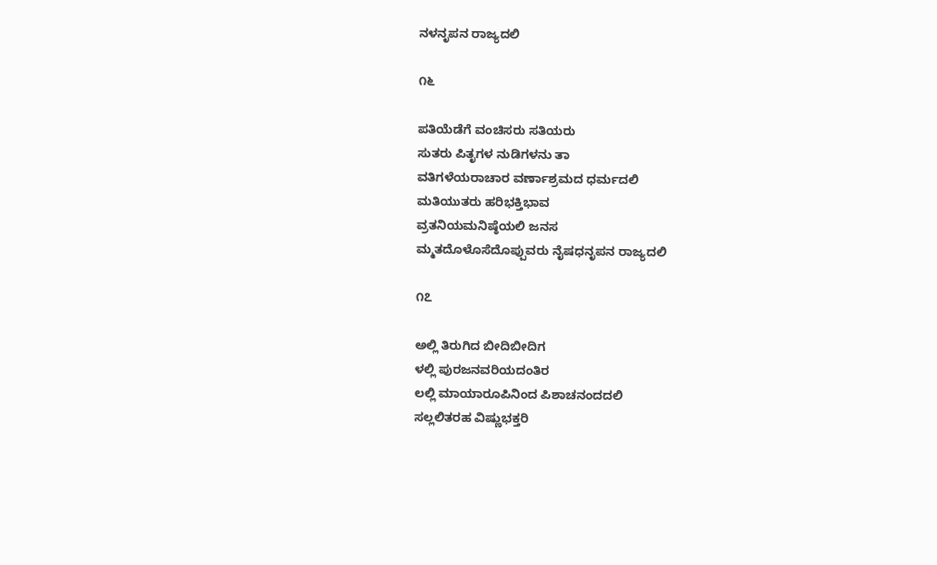ನಳನೃಪನ ರಾಜ್ಯದಲಿ

೧೬

ಪತಿಯೆಡೆಗೆ ವಂಚಿಸರು ಸತಿಯರು
ಸುತರು ಪಿತೃಗಳ ನುಡಿಗಳನು ತಾ
ವತಿಗಳೆಯರಾಚಾರ ವರ್ಣಾಶ್ರಮದ ಧರ್ಮದಲಿ
ಮತಿಯುತರು ಹರಿಭಕ್ತಿಭಾವ
ವ್ರತನಿಯಮನಿಷ್ಠೆಯಲಿ ಜನಸ
ಮ್ಮತದೊಳೊಸೆದೊಪ್ಪುವರು ನೈಷಧನೃಪನ ರಾಜ್ಯದಲಿ

೧೭

ಅಲ್ಲಿ ತಿರುಗಿದ ಬೀದಿಬೀದಿಗ
ಳಲ್ಲಿ ಪುರಜನವರಿಯದಂತಿರ
ಲಲ್ಲಿ ಮಾಯಾರೂಪಿನಿಂದ ಪಿಶಾಚನಂದದಲಿ
ಸಲ್ಲಲಿತರಹ ವಿಷ್ಣುಭಕ್ತರಿ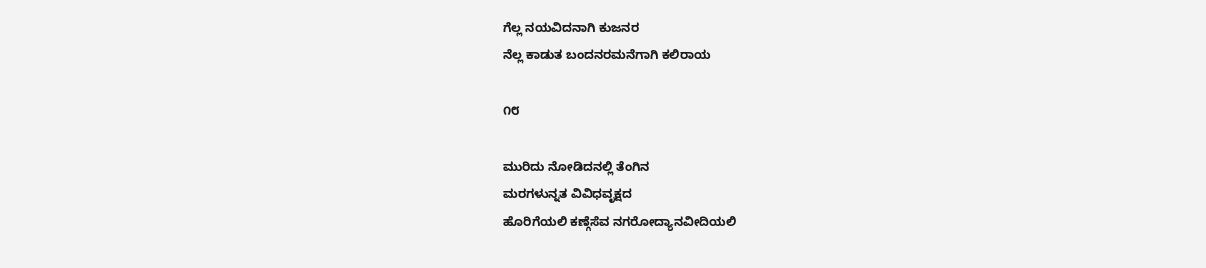ಗೆಲ್ಲ ನಯವಿದನಾಗಿ ಕುಜನರ
ನೆಲ್ಲ ಕಾಡುತ ಬಂದನರಮನೆಗಾಗಿ ಕಲಿರಾಯ

೧೮

ಮುರಿದು ನೋಡಿದನಲ್ಲಿ ತೆಂಗಿನ
ಮರಗಳುನ್ನತ ವಿವಿಧವೃಕ್ಷದ
ಹೊರಿಗೆಯಲಿ ಕಣ್ಗೆಸೆವ ನಗರೋದ್ಯಾನವೀದಿಯಲಿ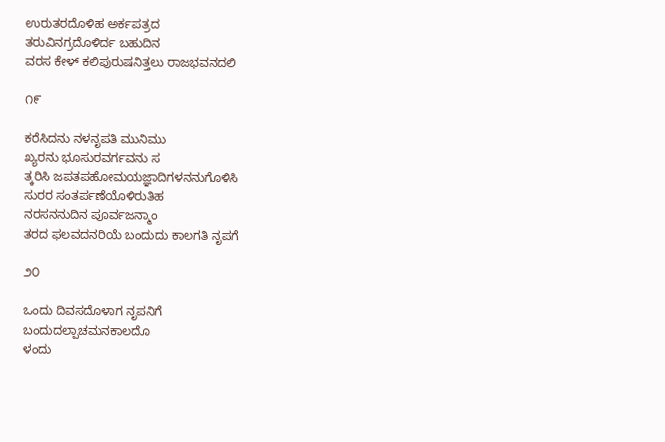ಉರುತರದೊಳಿಹ ಅರ್ಕಪತ್ರದ
ತರುವಿನಗ್ರದೊಳಿರ್ದ ಬಹುದಿನ
ವರಸ ಕೇಳ್ ಕಲಿಪುರುಷನಿತ್ತಲು ರಾಜಭವನದಲಿ

೧೯

ಕರೆಸಿದನು ನಳನೃಪತಿ ಮುನಿಮು
ಖ್ಯರನು ಭೂಸುರವರ್ಗವನು ಸ
ತ್ಕರಿಸಿ ಜಪತಪಹೋಮಯಜ್ಞಾದಿಗಳನನುಗೊಳಿಸಿ
ಸುರರ ಸಂತರ್ಪಣೆಯೊಳಿರುತಿಹ
ನರಸನನುದಿನ ಪೂರ್ವಜನ್ಮಾಂ
ತರದ ಫಲವದನರಿಯೆ ಬಂದುದು ಕಾಲಗತಿ ನೃಪಗೆ

೨೦

ಒಂದು ದಿವಸದೊಳಾಗ ನೃಪನಿಗೆ
ಬಂದುದಲ್ಪಾಚಮನಕಾಲದೊ
ಳಂದು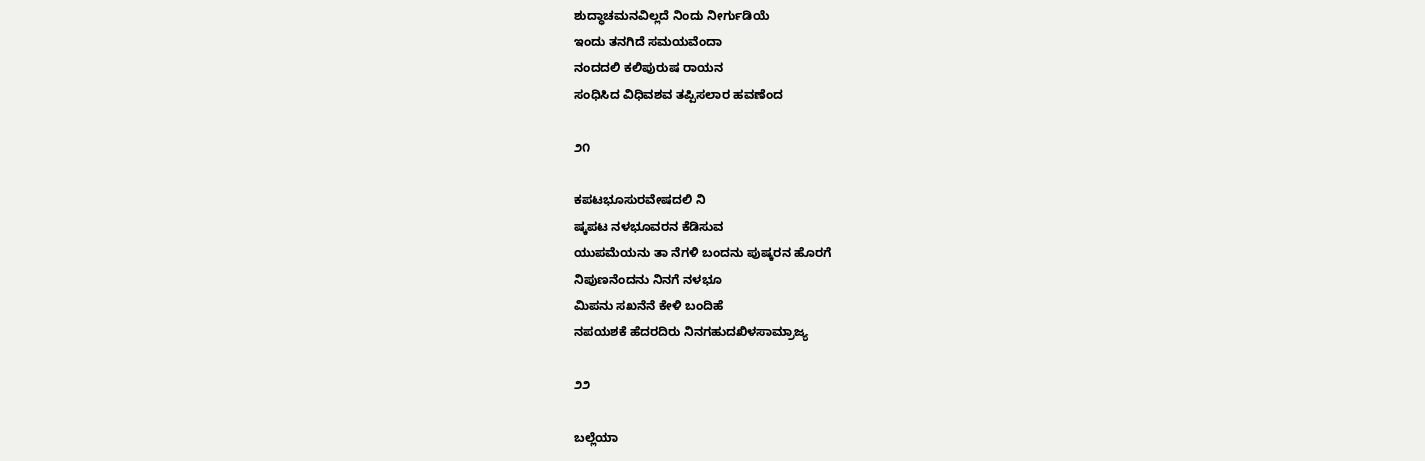ಶುದ್ಧಾಚಮನವಿಲ್ಲದೆ ನಿಂದು ನೀರ್ಗುಡಿಯೆ
ಇಂದು ತನಗಿದೆ ಸಮಯವೆಂದಾ
ನಂದದಲಿ ಕಲಿಪುರುಷ ರಾಯನ
ಸಂಧಿಸಿದ ವಿಧಿವಶವ ತಪ್ಪಿಸಲಾರ ಹವಣೆಂದ

೨೧

ಕಪಟಭೂಸುರವೇಷದಲಿ ನಿ
ಷ್ಕಪಟ ನಳಭೂವರನ ಕೆಡಿಸುವ
ಯುಪಮೆಯನು ತಾ ನೆಗಳಿ ಬಂದನು ಪುಷ್ಕರನ ಹೊರಗೆ
ನಿಪುಣನೆಂದನು ನಿನಗೆ ನಳಭೂ
ಮಿಪನು ಸಖನೆನೆ ಕೇಳಿ ಬಂದಿಹೆ
ನಪಯಶಕೆ ಹೆದರದಿರು ನಿನಗಹುದಖಿಳಸಾಮ್ರಾಜ್ಯ

೨೨

ಬಲ್ಲೆಯಾ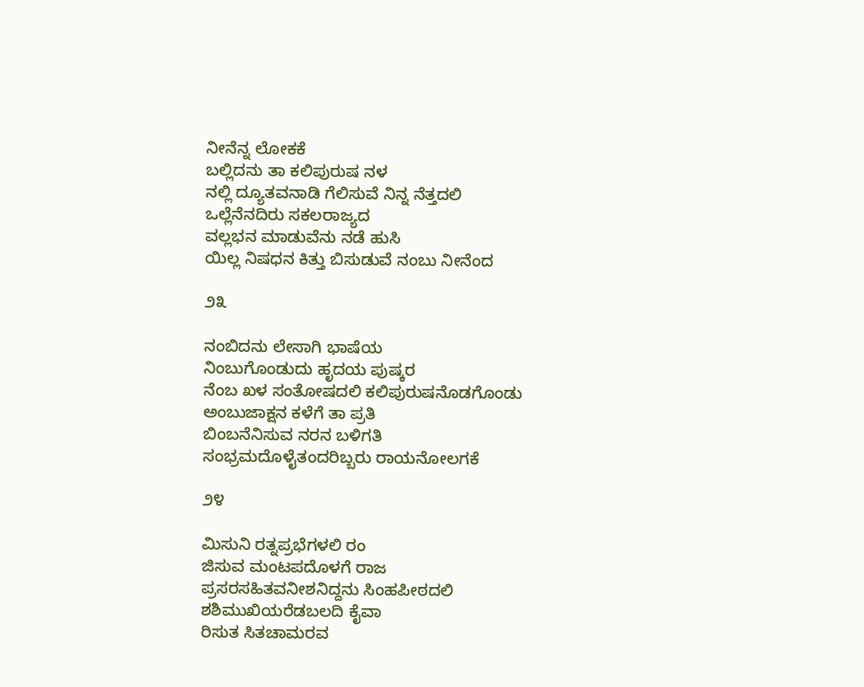ನೀನೆನ್ನ ಲೋಕಕೆ
ಬಲ್ಲಿದನು ತಾ ಕಲಿಪುರುಷ ನಳ
ನಲ್ಲಿ ದ್ಯೂತವನಾಡಿ ಗೆಲಿಸುವೆ ನಿನ್ನ ನೆತ್ತದಲಿ
ಒಲ್ಲೆನೆನದಿರು ಸಕಲರಾಜ್ಯದ
ವಲ್ಲಭನ ಮಾಡುವೆನು ನಡೆ ಹುಸಿ
ಯಿಲ್ಲ ನಿಷಧನ ಕಿತ್ತು ಬಿಸುಡುವೆ ನಂಬು ನೀನೆಂದ

೨೩

ನಂಬಿದನು ಲೇಸಾಗಿ ಭಾಷೆಯ
ನಿಂಬುಗೊಂಡುದು ಹೃದಯ ಪುಷ್ಕರ
ನೆಂಬ ಖಳ ಸಂತೋಷದಲಿ ಕಲಿಪುರುಷನೊಡಗೊಂಡು
ಅಂಬುಜಾಕ್ಷನ ಕಳೆಗೆ ತಾ ಪ್ರತಿ
ಬಿಂಬನೆನಿಸುವ ನರನ ಬಳಿಗತಿ
ಸಂಭ್ರಮದೊಳೈತಂದರಿಬ್ಬರು ರಾಯನೋಲಗಕೆ

೨೪

ಮಿಸುನಿ ರತ್ನಪ್ರಭೆಗಳಲಿ ರಂ
ಜಿಸುವ ಮಂಟಪದೊಳಗೆ ರಾಜ
ಪ್ರಸರಸಹಿತವನೀಶನಿದ್ದನು ಸಿಂಹಪೀಠದಲಿ
ಶಶಿಮುಖಿಯರೆಡಬಲದಿ ಕೈವಾ
ರಿಸುತ ಸಿತಚಾಮರವ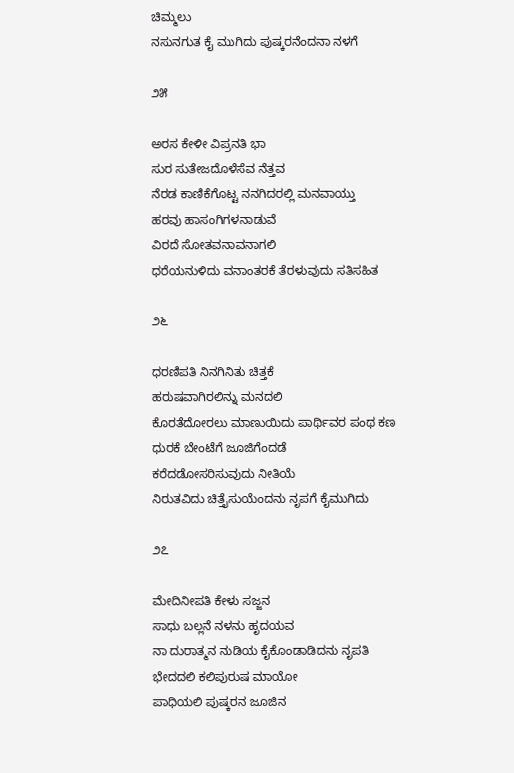ಚಿಮ್ಮಲು
ನಸುನಗುತ ಕೈ ಮುಗಿದು ಪುಷ್ಕರನೆಂದನಾ ನಳಗೆ

೨೫

ಅರಸ ಕೇಳೀ ವಿಪ್ರನತಿ ಭಾ
ಸುರ ಸುತೇಜದೊಳೆಸೆವ ನೆತ್ತವ
ನೆರಡ ಕಾಣಿಕೆಗೊಟ್ಟ ನನಗಿದರಲ್ಲಿ ಮನವಾಯ್ತು
ಹರವು ಹಾಸಂಗಿಗಳನಾಡುವೆ
ವಿರದೆ ಸೋತವನಾವನಾಗಲಿ
ಧರೆಯನುಳಿದು ವನಾಂತರಕೆ ತೆರಳುವುದು ಸತಿಸಹಿತ

೨೬

ಧರಣಿಪತಿ ನಿನಗಿನಿತು ಚಿತ್ತಕೆ
ಹರುಷವಾಗಿರಲಿನ್ನು ಮನದಲಿ
ಕೊರತೆದೋರಲು ಮಾಣುಯಿದು ಪಾರ್ಥಿವರ ಪಂಥ ಕಣ
ಧುರಕೆ ಬೇಂಟೆಗೆ ಜೂಜಿಗೆಂದಡೆ
ಕರೆದಡೋಸರಿಸುವುದು ನೀತಿಯೆ
ನಿರುತವಿದು ಚಿತ್ತೈಸುಯೆಂದನು ನೃಪಗೆ ಕೈಮುಗಿದು

೨೭

ಮೇದಿನೀಪತಿ ಕೇಳು ಸಜ್ಜನ
ಸಾಧು ಬಲ್ಲನೆ ನಳನು ಹೃದಯವ
ನಾ ದುರಾತ್ಮನ ನುಡಿಯ ಕೈಕೊಂಡಾಡಿದನು ನೃಪತಿ
ಭೇದದಲಿ ಕಲಿಪುರುಷ ಮಾಯೋ
ಪಾಧಿಯಲಿ ಪುಷ್ಕರನ ಜೂಜಿನ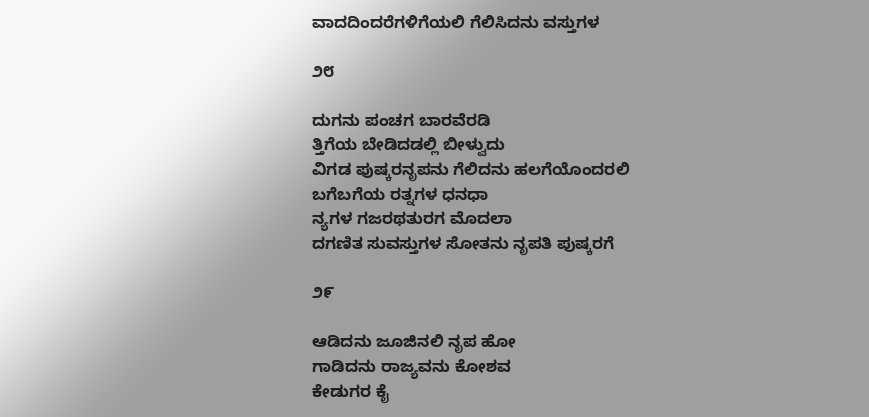ವಾದದಿಂದರೆಗಳಿಗೆಯಲಿ ಗೆಲಿಸಿದನು ವಸ್ತುಗಳ

೨೮

ದುಗನು ಪಂಚಗ ಬಾರವೆರಡಿ
ತ್ತಿಗೆಯ ಬೇಡಿದಡಲ್ಲಿ ಬೀಳ್ವುದು
ವಿಗಡ ಪುಷ್ಕರನೃಪನು ಗೆಲಿದನು ಹಲಗೆಯೊಂದರಲಿ
ಬಗೆಬಗೆಯ ರತ್ನಗಳ ಧನಧಾ
ನ್ಯಗಳ ಗಜರಥತುರಗ ಮೊದಲಾ
ದಗಣಿತ ಸುವಸ್ತುಗಳ ಸೋತನು ನೃಪತಿ ಪುಷ್ಕರಗೆ

೨೯

ಆಡಿದನು ಜೂಜಿನಲಿ ನೃಪ ಹೋ
ಗಾಡಿದನು ರಾಜ್ಯವನು ಕೋಶವ
ಕೇಡುಗರ ಕೈ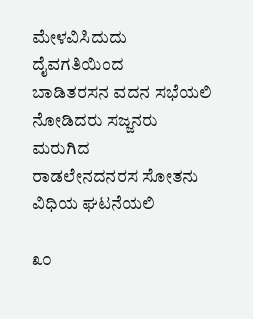ಮೇಳವಿಸಿದುದು ದೈವಗತಿಯಿಂದ
ಬಾಡಿತರಸನ ವದನ ಸಭೆಯಲಿ
ನೋಡಿದರು ಸಜ್ಜನರು ಮರುಗಿದ
ರಾಡಲೇನದನರಸ ಸೋತನು ವಿಧಿಯ ಘಟನೆಯಲಿ

೩೦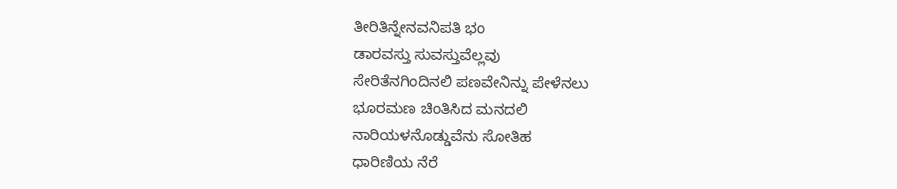ತೀರಿತಿನ್ನೇನವನಿಪತಿ ಭಂ
ಡಾರವಸ್ತು ಸುವಸ್ತುವೆಲ್ಲವು
ಸೇರಿತೆನಗಿಂದಿನಲಿ ಪಣವೇನಿನ್ನು ಪೇಳೆನಲು
ಭೂರಮಣ ಚಿಂತಿಸಿದ ಮನದಲಿ
ನಾರಿಯಳನೊಡ್ಡುವೆನು ಸೋತಿಹ
ಧಾರಿಣಿಯ ನೆರೆ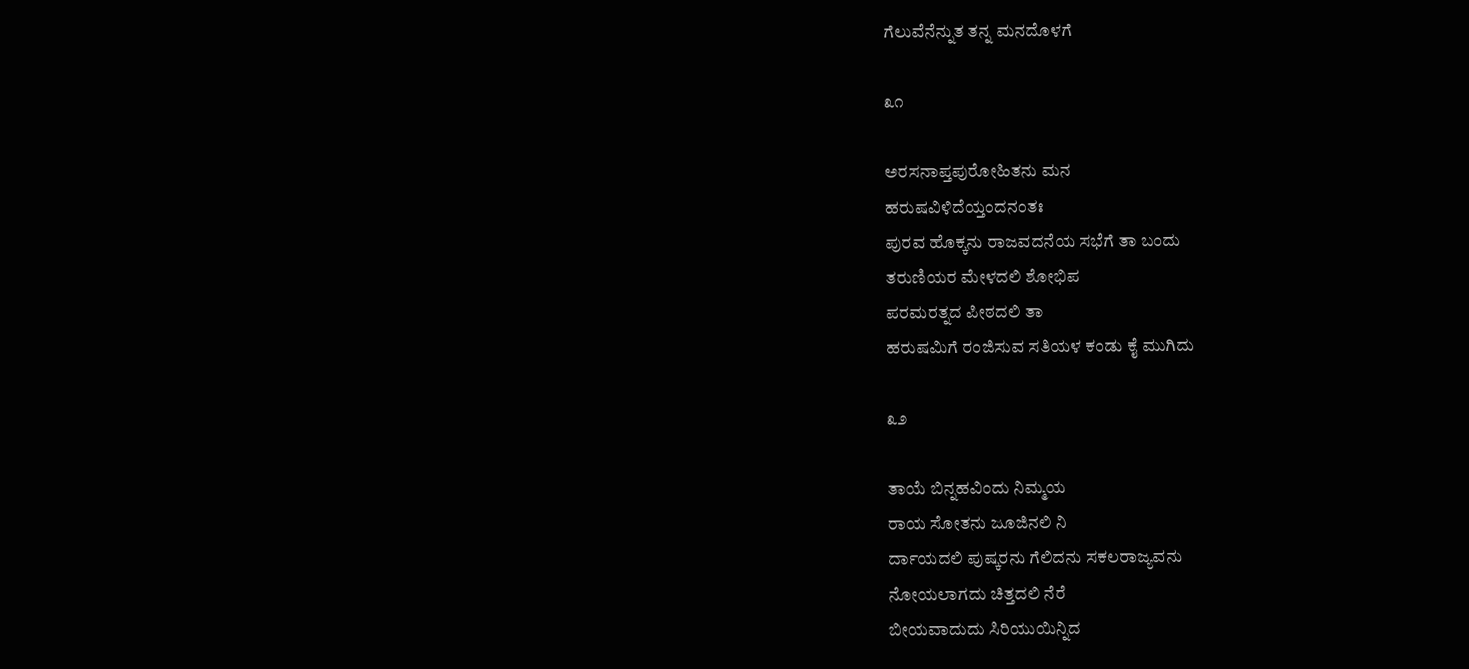ಗೆಲುವೆನೆನ್ನುತ ತನ್ನ ಮನದೊಳಗೆ

೩೧

ಅರಸನಾಪ್ತಪುರೋಹಿತನು ಮನ
ಹರುಷವಿಳಿದೆಯ್ತಂದನಂತಃ
ಪುರವ ಹೊಕ್ಕನು ರಾಜವದನೆಯ ಸಭೆಗೆ ತಾ ಬಂದು
ತರುಣಿಯರ ಮೇಳದಲಿ ಶೋಭಿಪ
ಪರಮರತ್ನದ ಪೀಠದಲಿ ತಾ
ಹರುಷಮಿಗೆ ರಂಜಿಸುವ ಸತಿಯಳ ಕಂಡು ಕೈ ಮುಗಿದು

೩೨

ತಾಯೆ ಬಿನ್ನಹವಿಂದು ನಿಮ್ಮಯ
ರಾಯ ಸೋತನು ಜೂಜಿನಲಿ ನಿ
ರ್ದಾಯದಲಿ ಪುಷ್ಕರನು ಗೆಲಿದನು ಸಕಲರಾಜ್ಯವನು
ನೋಯಲಾಗದು ಚಿತ್ತದಲಿ ನೆರೆ
ಬೀಯವಾದುದು ಸಿರಿಯುಯಿನ್ನಿದ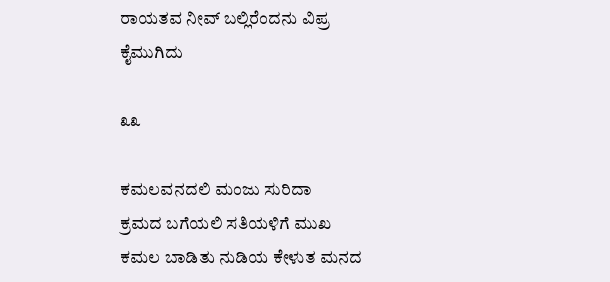ರಾಯತವ ನೀವ್ ಬಲ್ಲಿರೆಂದನು ವಿಪ್ರ ಕೈಮುಗಿದು

೩೩

ಕಮಲವನದಲಿ ಮಂಜು ಸುರಿದಾ
ಕ್ರಮದ ಬಗೆಯಲಿ ಸತಿಯಳಿಗೆ ಮುಖ
ಕಮಲ ಬಾಡಿತು ನುಡಿಯ ಕೇಳುತ ಮನದ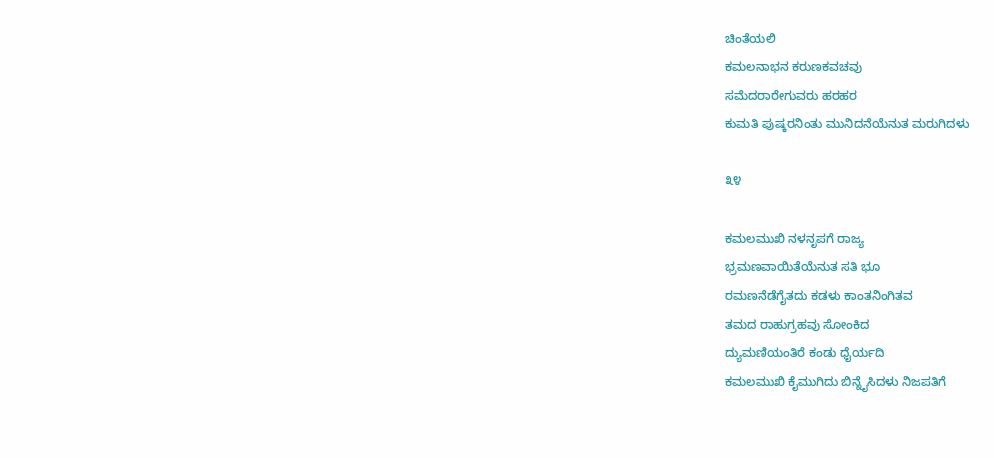ಚಿಂತೆಯಲಿ
ಕಮಲನಾಭನ ಕರುಣಕವಚವು
ಸಮೆದರಾರೇಗುವರು ಹರಹರ
ಕುಮತಿ ಪುಷ್ಕರನಿಂತು ಮುನಿದನೆಯೆನುತ ಮರುಗಿದಳು

೩೪

ಕಮಲಮುಖಿ ನಳನೃಪಗೆ ರಾಜ್ಯ
ಭ್ರಮಣವಾಯಿತೆಯೆನುತ ಸತಿ ಭೂ
ರಮಣನೆಡೆಗೈತದು ಕಡಳು ಕಾಂತನಿಂಗಿತವ
ತಮದ ರಾಹುಗ್ರಹವು ಸೋಂಕಿದ
ದ್ಯುಮಣಿಯಂತಿರೆ ಕಂಡು ಧೈರ್ಯದಿ
ಕಮಲಮುಖಿ ಕೈಮುಗಿದು ಬಿನ್ನೈಸಿದಳು ನಿಜಪತಿಗೆ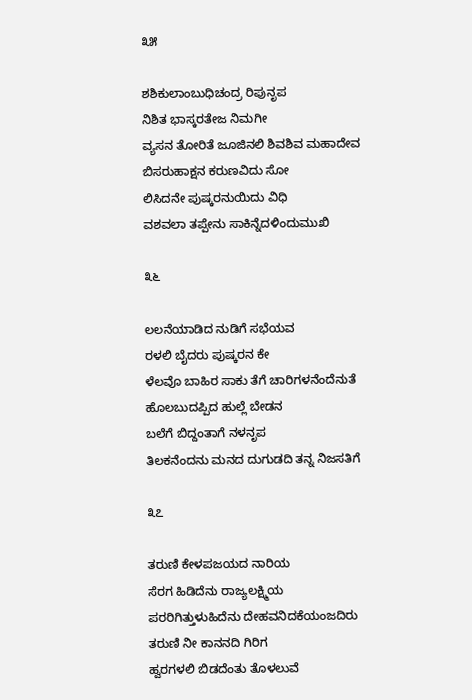೩೫

ಶಶಿಕುಲಾಂಬುಧಿಚಂದ್ರ ರಿಪುನೃಪ
ನಿಶಿತ ಭಾಸ್ಕರತೇಜ ನಿಮಗೀ
ವ್ಯಸನ ತೋರಿತೆ ಜೂಜಿನಲಿ ಶಿವಶಿವ ಮಹಾದೇವ
ಬಿಸರುಹಾಕ್ಷನ ಕರುಣವಿದು ಸೋ
ಲಿಸಿದನೇ ಪುಷ್ಕರನುಯಿದು ವಿಧಿ
ವಶವಲಾ ತಪ್ಪೇನು ಸಾಕಿನ್ನೆದಳಿಂದುಮುಖಿ

೩೬

ಲಲನೆಯಾಡಿದ ನುಡಿಗೆ ಸಭೆಯವ
ರಳಲಿ ಬೈದರು ಪುಷ್ಕರನ ಕೇ
ಳೆಲವೊ ಬಾಹಿರ ಸಾಕು ತೆಗೆ ಚಾರಿಗಳನೆಂದೆನುತೆ
ಹೊಲಬುದಪ್ಪಿದ ಹುಲ್ಲೆ ಬೇಡನ
ಬಲೆಗೆ ಬಿದ್ದಂತಾಗೆ ನಳನೃಪ
ತಿಲಕನೆಂದನು ಮನದ ದುಗುಡದಿ ತನ್ನ ನಿಜಸತಿಗೆ

೩೭

ತರುಣಿ ಕೇಳಪಜಯದ ನಾರಿಯ
ಸೆರಗ ಹಿಡಿದೆನು ರಾಜ್ಯಲಕ್ಷ್ಮಿಯ
ಪರರಿಗಿತ್ತುಳುಹಿದೆನು ದೇಹವನಿದಕೆಯಂಜದಿರು
ತರುಣಿ ನೀ ಕಾನನದಿ ಗಿರಿಗ
ಹ್ವರಗಳಲಿ ಬಿಡದೆಂತು ತೊಳಲುವೆ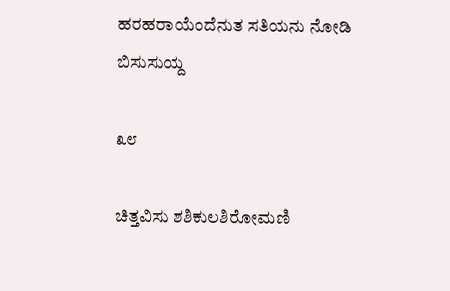ಹರಹರಾಯೆಂದೆನುತ ಸತಿಯನು ನೋಡಿ ಬಿಸುಸುಯ್ದ

೩೮

ಚಿತ್ತವಿಸು ಶಶಿಕುಲಶಿರೋಮಣಿ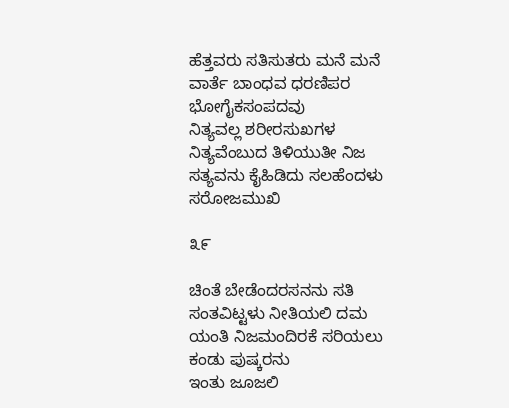ಹೆತ್ತವರು ಸತಿಸುತರು ಮನೆ ಮನೆ
ವಾರ್ತೆ ಬಾಂಧವ ಧರಣಿಪರ ಭೋಗೈಕಸಂಪದವು
ನಿತ್ಯವಲ್ಲ ಶರೀರಸುಖಗಳ
ನಿತ್ಯವೆಂಬುದ ತಿಳಿಯುತೀ ನಿಜ
ಸತ್ಯವನು ಕೈಹಿಡಿದು ಸಲಹೆಂದಳು ಸರೋಜಮುಖಿ

೩೯

ಚಿಂತೆ ಬೇಡೆಂದರಸನನು ಸತಿ
ಸಂತವಿಟ್ಟಳು ನೀತಿಯಲಿ ದಮ
ಯಂತಿ ನಿಜಮಂದಿರಕೆ ಸರಿಯಲು ಕಂಡು ಪುಷ್ಕರನು
ಇಂತು ಜೂಜಲಿ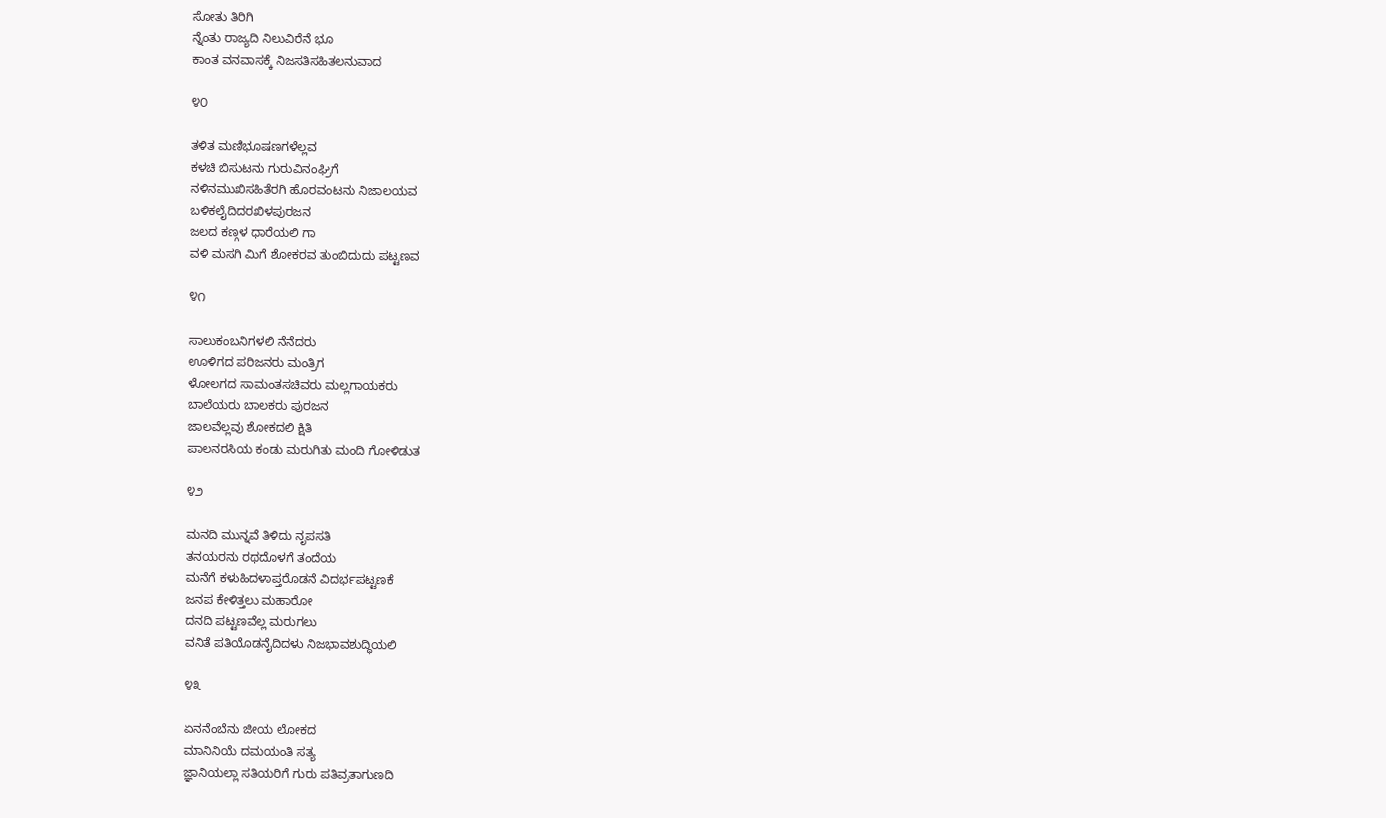ಸೋತು ತಿರಿಗಿ
ನ್ನೆಂತು ರಾಜ್ಯದಿ ನಿಲುವಿರೆನೆ ಭೂ
ಕಾಂತ ವನವಾಸಕ್ಕೆ ನಿಜಸತಿಸಹಿತಲನುವಾದ

೪೦

ತಳಿತ ಮಣಿಭೂಷಣಗಳೆಲ್ಲವ
ಕಳಚಿ ಬಿಸುಟನು ಗುರುವಿನಂಘ್ರಿಗೆ
ನಳಿನಮುಖಿಸಹಿತೆರಗಿ ಹೊರವಂಟನು ನಿಜಾಲಯವ
ಬಳಿಕಲೈದಿದರಖಿಳಪುರಜನ
ಜಲದ ಕಣ್ಗಳ ಧಾರೆಯಲಿ ಗಾ
ವಳಿ ಮಸಗಿ ಮಿಗೆ ಶೋಕರವ ತುಂಬಿದುದು ಪಟ್ಟಣವ

೪೧

ಸಾಲುಕಂಬನಿಗಳಲಿ ನೆನೆದರು
ಊಳಿಗದ ಪರಿಜನರು ಮಂತ್ರಿಗ
ಳೋಲಗದ ಸಾಮಂತಸಚಿವರು ಮಲ್ಲಗಾಯಕರು
ಬಾಲೆಯರು ಬಾಲಕರು ಪುರಜನ
ಜಾಲವೆಲ್ಲವು ಶೋಕದಲಿ ಕ್ಷಿತಿ
ಪಾಲನರಸಿಯ ಕಂಡು ಮರುಗಿತು ಮಂದಿ ಗೋಳಿಡುತ

೪೨

ಮನದಿ ಮುನ್ನವೆ ತಿಳಿದು ನೃಪಸತಿ
ತನಯರನು ರಥದೊಳಗೆ ತಂದೆಯ
ಮನೆಗೆ ಕಳುಹಿದಳಾಪ್ತರೊಡನೆ ವಿದರ್ಭಪಟ್ಟಣಕೆ
ಜನಪ ಕೇಳಿತ್ತಲು ಮಹಾರೋ
ದನದಿ ಪಟ್ಟಣವೆಲ್ಲ ಮರುಗಲು
ವನಿತೆ ಪತಿಯೊಡನೈದಿದಳು ನಿಜಭಾವಶುದ್ಧಿಯಲಿ

೪೩

ಏನನೆಂಬೆನು ಜೀಯ ಲೋಕದ
ಮಾನಿನಿಯೆ ದಮಯಂತಿ ಸತ್ಯ
ಜ್ಞಾನಿಯಲ್ಲಾ ಸತಿಯರಿಗೆ ಗುರು ಪತಿವ್ರತಾಗುಣದಿ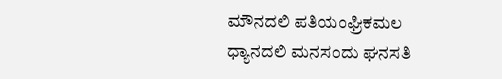ಮೌನದಲಿ ಪತಿಯಂಘ್ರಿಕಮಲ
ಧ್ಯಾನದಲಿ ಮನಸಂದು ಘನಸತಿ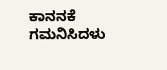ಕಾನನಕೆ ಗಮನಿಸಿದಳು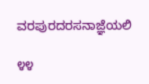ವರಪುರದರಸನಾಜ್ಞೆಯಲಿ

೪೪